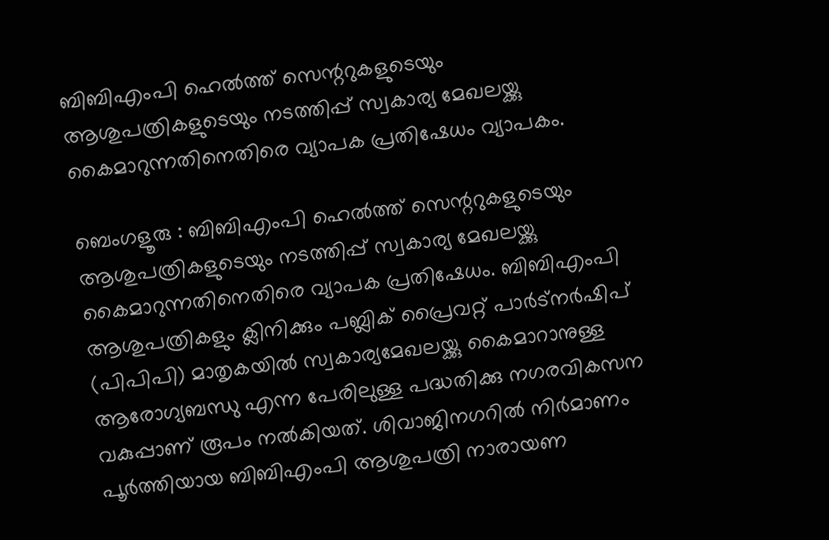ബിബിഎംപി ഹെൽത്ത് സെന്ററുകളുടെയും ആശുപത്രികളുടെയും നടത്തിപ്പ് സ്വകാര്യ മേഖലയ്ക്കു കൈമാറുന്നതിനെതിരെ വ്യാപക പ്രതിഷേധം വ്യാപകം.

ബെംഗളൂരു : ബിബിഎംപി ഹെൽത്ത് സെന്ററുകളുടെയും ആശുപത്രികളുടെയും നടത്തിപ്പ് സ്വകാര്യ മേഖലയ്ക്കു കൈമാറുന്നതിനെതിരെ വ്യാപക പ്രതിഷേധം. ബിബിഎംപി ആശുപത്രികളും ക്ലിനിക്കും പബ്ലിക് പ്രൈവറ്റ് പാർട്നർഷിപ് (പിപിപി) മാതൃകയിൽ സ്വകാര്യമേഖലയ്ക്കു കൈമാറാനുള്ള ആരോഗ്യബന്ധു എന്ന പേരിലുള്ള പദ്ധതിക്കു നഗരവികസന വകുപ്പാണ് രൂപം നൽകിയത്. ശിവാജിനഗറിൽ നിർമാണം പൂർത്തിയായ ബിബിഎംപി ആശുപത്രി നാരായണ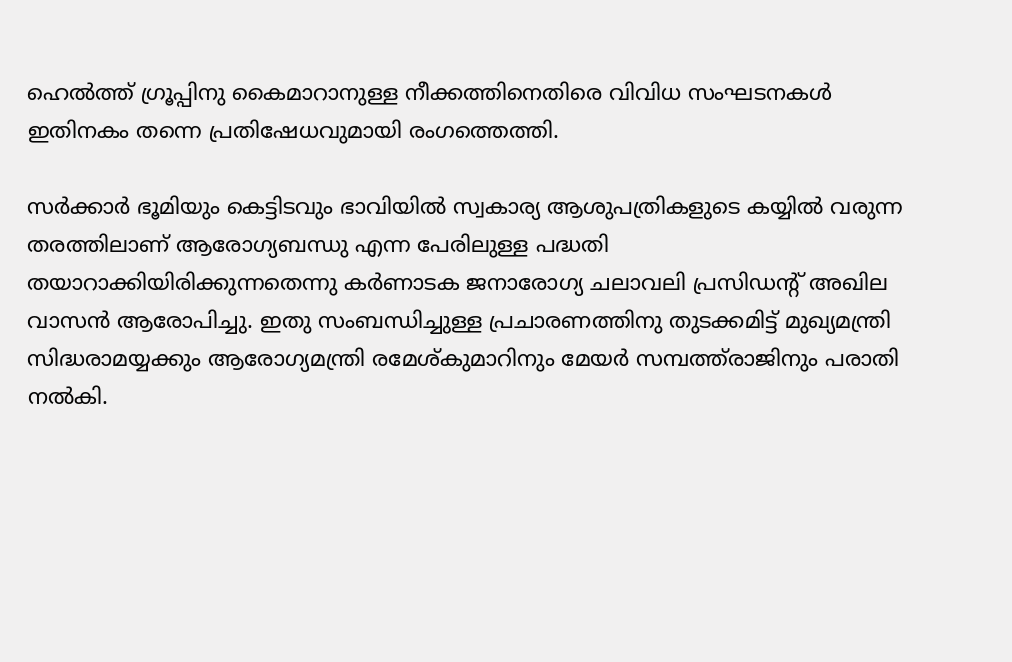ഹെൽത്ത് ഗ്രൂപ്പിനു കൈമാറാനുള്ള നീക്കത്തിനെതിരെ വിവിധ സംഘടനകൾ ഇതിനകം തന്നെ പ്രതിഷേധവുമായി രംഗത്തെത്തി.

സർക്കാർ ഭൂമിയും കെട്ടിടവും ഭാവിയിൽ സ്വകാര്യ ആശുപത്രികളുടെ കയ്യിൽ വരുന്ന തരത്തിലാണ് ആരോഗ്യബന്ധു എന്ന പേരിലുള്ള പദ്ധതി തയാറാക്കിയിരിക്കുന്നതെന്നു കർണാടക ജനാരോഗ്യ ചലാവലി പ്രസിഡന്റ് അഖില വാസൻ ആരോപിച്ചു. ഇതു സംബന്ധിച്ചുള്ള പ്രചാരണത്തിനു തുടക്കമിട്ട് മുഖ്യമന്ത്രി സിദ്ധരാമയ്യക്കും ആരോഗ്യമന്ത്രി രമേശ്കുമാറിനും മേയർ സമ്പത്ത്‌രാജിനും പരാതി നൽകി.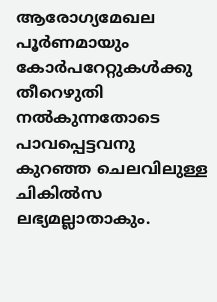ആരോഗ്യമേഖല പൂർണമായും കോർപറേറ്റുകൾക്കു തീറെഴുതി നൽകുന്നതോടെ പാവപ്പെട്ടവനു കുറഞ്ഞ ചെലവിലുള്ള ചികിൽസ ലഭ്യമല്ലാതാകും.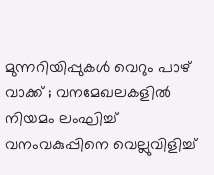മുന്നറിയിപ്പുകൾ വെറും പാഴ് വാക്ക് ; വനമേഖലകളിൽ നിയമം ലംഘിച്ച് വനംവകുപ്പിനെ വെല്ലുവിളിച്ച്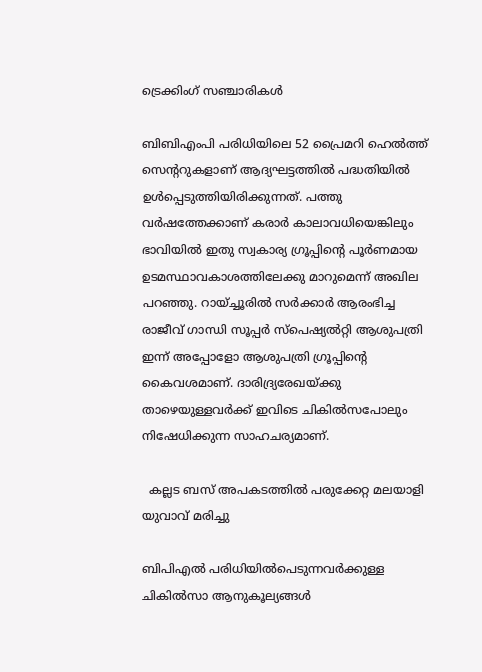ട്രെക്കിംഗ് സഞ്ചാരികൾ

ബിബിഎംപി പരിധിയിലെ 52 പ്രൈമറി ഹെൽത്ത് സെന്ററുകളാണ് ആദ്യഘട്ടത്തിൽ പദ്ധതിയിൽ ഉൾപ്പെടുത്തിയിരിക്കുന്നത്. പത്തു വർഷത്തേക്കാണ് കരാർ കാലാവധിയെങ്കിലും ഭാവിയിൽ ഇതു സ്വകാര്യ ഗ്രൂപ്പിന്റെ പൂർണമായ ഉടമസ്ഥാവകാശത്തിലേക്കു മാറുമെന്ന് അഖില പറഞ്ഞു. റായ്ച്ചൂരിൽ സർക്കാർ ആരംഭിച്ച രാജീവ് ഗാന്ധി സൂപ്പർ സ്പെഷ്യല്‍റ്റി ആശുപത്രി ഇന്ന് അപ്പോളോ ആശുപത്രി ഗ്രൂപ്പിന്റെ കൈവശമാണ്. ദാരിദ്ര്യരേഖയ്ക്കു താഴെയുള്ളവർക്ക് ഇവിടെ ചികിൽസപോലും നിഷേധിക്കുന്ന സാഹചര്യമാണ്.

  കല്ലട ബസ് അപകടത്തില്‍ പരുക്കേറ്റ മലയാളി യുവാവ് മരിച്ചു

ബിപിഎൽ പരിധിയിൽപെടുന്നവർക്കുള്ള ചികിൽസാ ആനുകൂല്യങ്ങൾ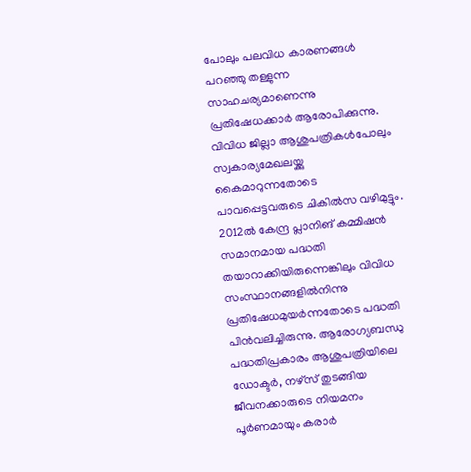പോലും പലവിധ കാരണങ്ങൾ പറഞ്ഞു തള്ളുന്ന സാഹചര്യമാണെന്നു പ്രതിഷേധക്കാർ ആരോപിക്കുന്നു. വിവിധ ജില്ലാ ആശുപത്രികൾപോലും സ്വകാര്യമേഖലയ്ക്കു കൈമാറുന്നതോടെ പാവപ്പെട്ടവരുടെ ചികിൽസ വഴിമുട്ടും. 2012ൽ കേന്ദ്ര പ്ലാനിങ് കമ്മിഷൻ സമാനമായ പദ്ധതി തയാറാക്കിയിരുന്നെങ്കിലും വിവിധ സംസ്ഥാനങ്ങളിൽനിന്നു പ്രതിഷേധമുയർന്നതോടെ പദ്ധതി പിൻവലിച്ചിരുന്നു. ആരോഗ്യബന്ധു പദ്ധതിപ്രകാരം ആശുപത്രിയിലെ ഡോക്ടർ, നഴ്സ് തുടങ്ങിയ ജീവനക്കാരുടെ നിയമനം പൂർണമായും കരാർ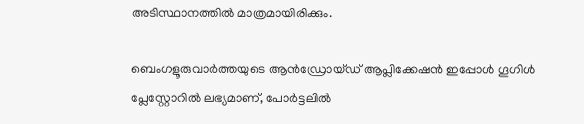അടിസ്ഥാനത്തിൽ മാത്രമായിരിക്കും.

ബെംഗളൂരുവാർത്തയുടെ ആൻഡ്രോയ്ഡ് ആപ്ലിക്കേഷൻ ഇപ്പോൾ ഗൂഗിൾ പ്ലേസ്റ്റോറിൽ ലഭ്യമാണ്, പോർട്ടലിൽ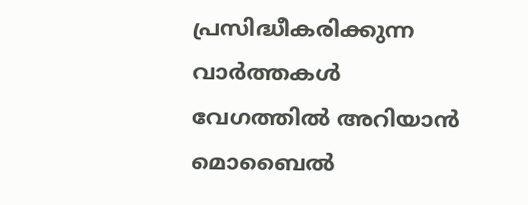പ്രസിദ്ധീകരിക്കുന്ന വാർത്തകൾ വേഗത്തിൽ അറിയാൻ മൊബൈൽ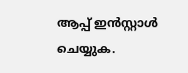ആപ്പ് ഇൻസ്റ്റാൾ ചെയ്യുക.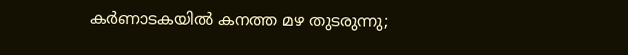കർണാടകയിൽ കനത്ത മഴ തുടരുന്നു;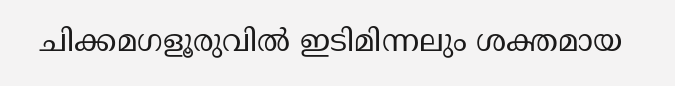ചിക്കമഗളൂരുവിൽ ഇടിമിന്നലും ശക്തമായ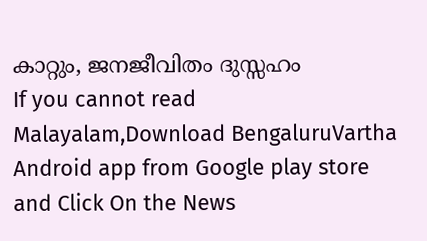കാറ്റും, ജനജീവിതം ദുസ്സഹം
If you cannot read Malayalam,Download BengaluruVartha Android app from Google play store and Click On the News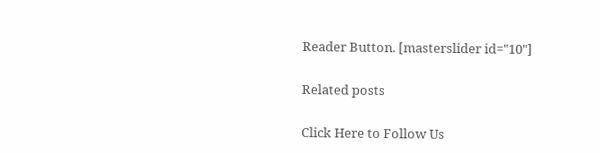Reader Button. [masterslider id="10"]

Related posts

Click Here to Follow Us